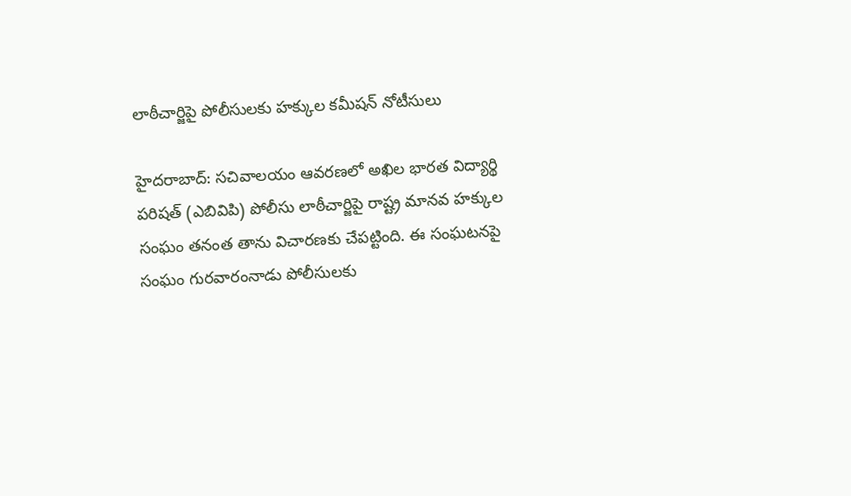లాఠీచార్జిపై పోలీసులకు హక్కుల కమీషన్‌ నోటీసులు

హైదరాబాద్‌: సచివాలయం ఆవరణలో అఖిల భారత విద్యార్థి పరిషత్‌ (ఎబివిపి) పోలీసు లాఠీచార్జిపై రాష్ట్ర మానవ హక్కుల సంఘం తనంత తాను విచారణకు చేపట్టింది. ఈ సంఘటనపై సంఘం గురవారంనాడు పోలీసులకు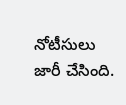నోటీసులు జారీ చేసింది.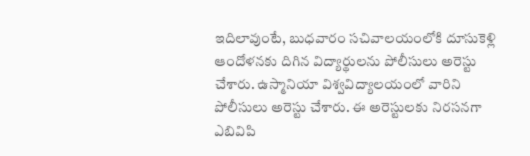ఇదిలావుంటే, బుధవారం సచివాలయంలోకి దూసుకెళ్లి ఆందోళనకు దిగిన విద్యార్థులను పోలీసులు అరెస్టు చేశారు. ఉస్మానియా విశ్వవిద్యాలయంలో వారిని పోలీసులు అరెస్టు చేశారు. ఈ అరెస్టులకు నిరసనగా ఎబివిపి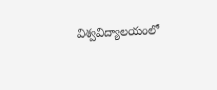విశ్వవిద్యాలయంలో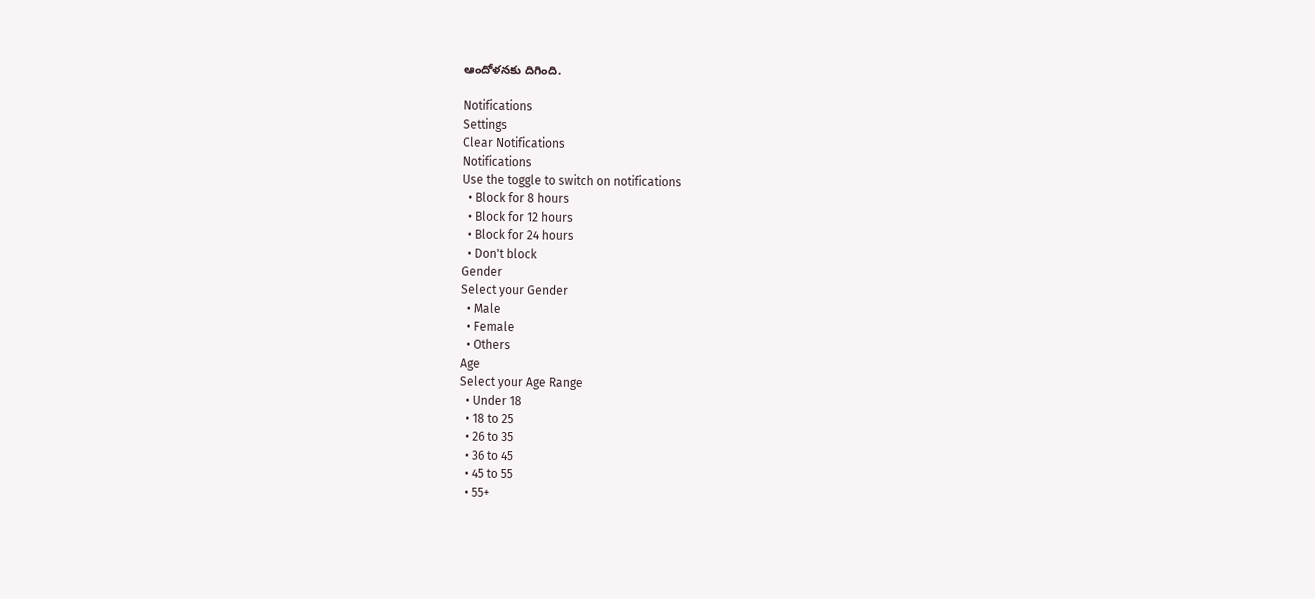ఆందోళనకు దిగింది.

Notifications
Settings
Clear Notifications
Notifications
Use the toggle to switch on notifications
  • Block for 8 hours
  • Block for 12 hours
  • Block for 24 hours
  • Don't block
Gender
Select your Gender
  • Male
  • Female
  • Others
Age
Select your Age Range
  • Under 18
  • 18 to 25
  • 26 to 35
  • 36 to 45
  • 45 to 55
  • 55+